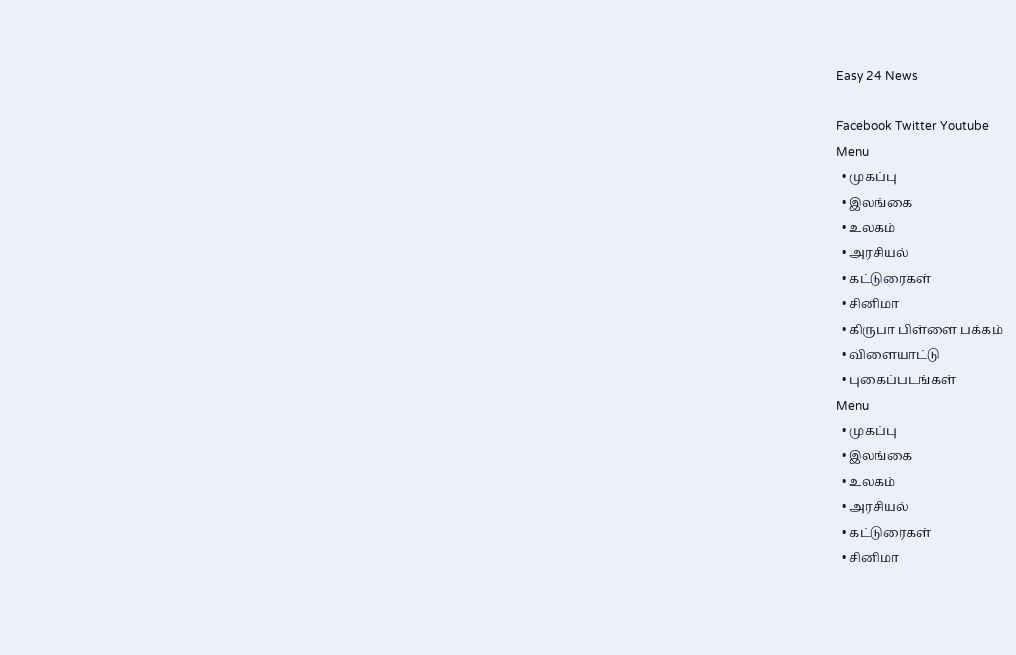Easy 24 News

Facebook Twitter Youtube
Menu
  • முகப்பு
  • இலங்கை
  • உலகம்
  • அரசியல்
  • கட்டுரைகள்
  • சினிமா
  • கிருபா பிள்ளை பக்கம்
  • விளையாட்டு
  • புகைப்படங்கள்
Menu
  • முகப்பு
  • இலங்கை
  • உலகம்
  • அரசியல்
  • கட்டுரைகள்
  • சினிமா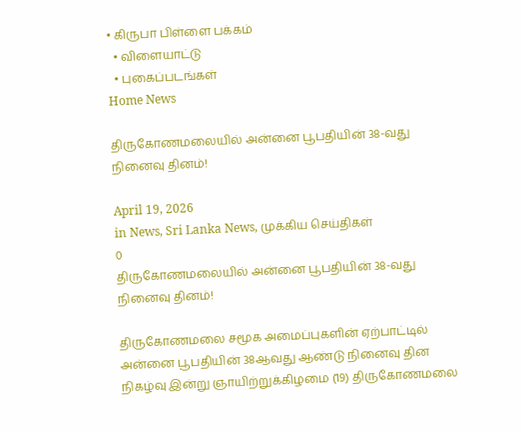• கிருபா பிள்ளை பக்கம்
  • விளையாட்டு
  • புகைப்படங்கள்
Home News

திருகோணமலையில் அன்னை பூபதியின் 38-வது நினைவு தினம்!

April 19, 2026
in News, Sri Lanka News, முக்கிய செய்திகள்
0
திருகோணமலையில் அன்னை பூபதியின் 38-வது நினைவு தினம்!

திருகோணமலை சமூக அமைப்புகளின் ஏற்பாட்டில் அன்னை பூபதியின் 38ஆவது ஆண்டு நினைவு தின நிகழ்வு இன்று ஞாயிற்றுக்கிழமை (19) திருகோணமலை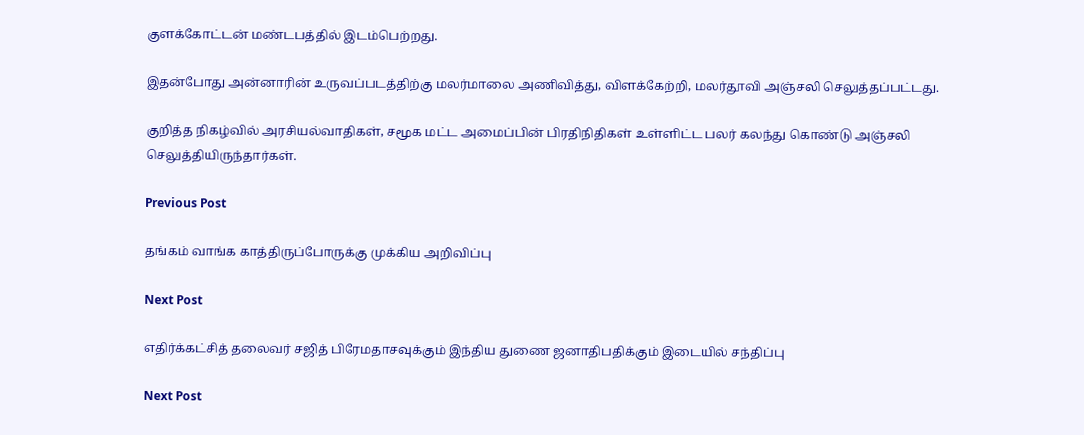குளக்கோட்டன் மண்டபத்தில் இடம்பெற்றது.

இதன்போது அன்னாரின் உருவப்படத்திற்கு மலர்மாலை அணிவித்து, விளக்கேற்றி, மலர்தூவி அஞ்சலி செலுத்தப்பட்டது.

குறித்த நிகழ்வில் அரசியல்வாதிகள், சமூக மட்ட அமைப்பின் பிரதிநிதிகள் உள்ளிட்ட பலர் கலந்து கொண்டு அஞ்சலி செலுத்தியிருந்தார்கள்.

Previous Post

தங்கம் வாங்க காத்திருப்போருக்கு முக்கிய அறிவிப்பு

Next Post

எதிர்க்கட்சித் தலைவர் சஜித் பிரேமதாசவுக்கும் இந்திய துணை ஜனாதிபதிக்கும் இடையில் சந்திப்பு

Next Post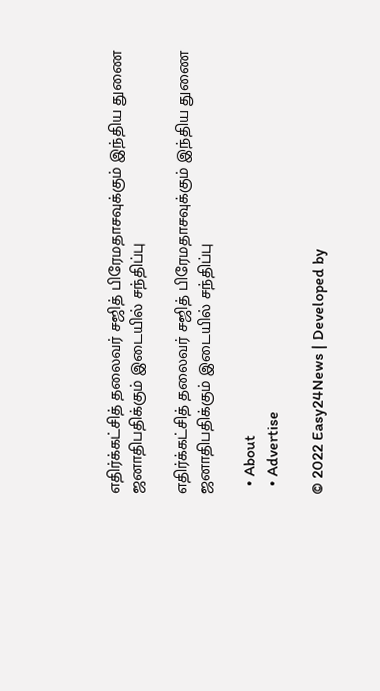எதிர்க்கட்சித் தலைவர் சஜித் பிரேமதாசவுக்கும் இந்திய துணை ஜனாதிபதிக்கும் இடையில் சந்திப்பு

எதிர்க்கட்சித் தலைவர் சஜித் பிரேமதாசவுக்கும் இந்திய துணை ஜனாதிபதிக்கும் இடையில் சந்திப்பு

  • About
  • Advertise

© 2022 Easy24News | Developed by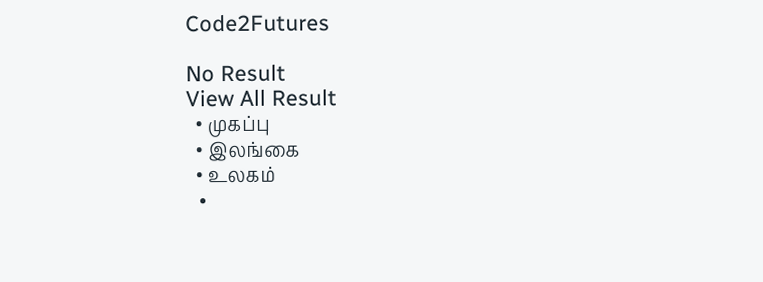Code2Futures

No Result
View All Result
  • முகப்பு
  • இலங்கை
  • உலகம்
  •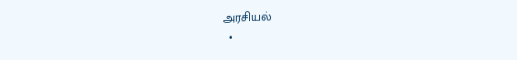அரசியல்
  •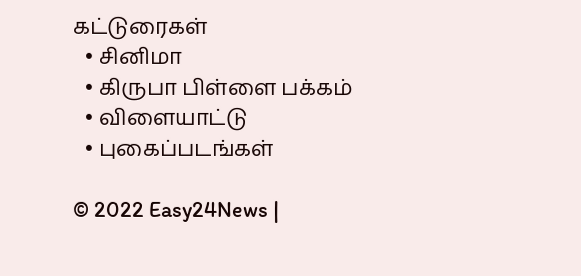கட்டுரைகள்
  • சினிமா
  • கிருபா பிள்ளை பக்கம்
  • விளையாட்டு
  • புகைப்படங்கள்

© 2022 Easy24News |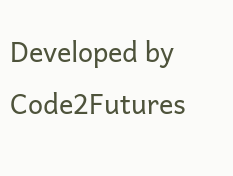Developed by Code2Futures